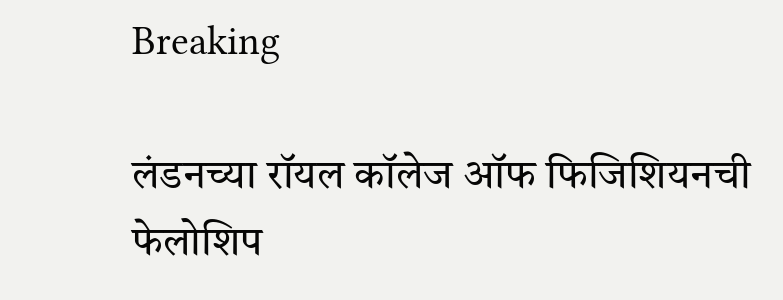Breaking

लंडनच्या रॉयल कॉलेज ऑफ फिजिशियनची फेलोशिप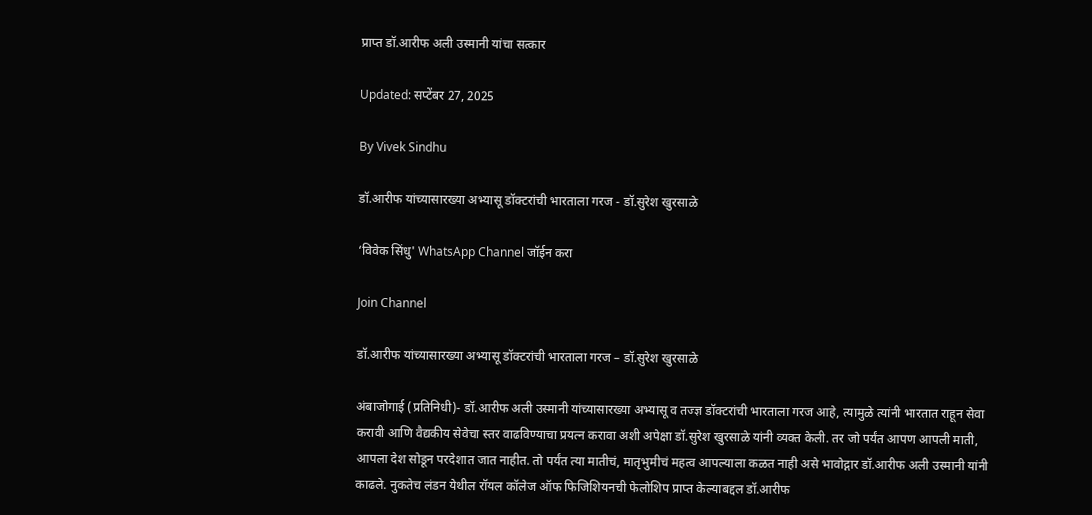प्राप्त डॉ.आरीफ अली उस्मानी यांचा सत्कार

Updated: सप्टेंबर 27, 2025

By Vivek Sindhu

डॉ.आरीफ यांच्यासारख्या अभ्यासू डॉक्टरांची भारताला गरज - डॉ.सुरेश खुरसाळे

‘विवेक सिंधु' WhatsApp Channel जॉईन करा

Join Channel

डॉ.आरीफ यांच्यासारख्या अभ्यासू डॉक्टरांची भारताला गरज – डॉ.सुरेश खुरसाळे

अंबाजोगाई (प्रतिनिधी)- डॉ.आरीफ अली उस्मानी यांच्यासारख्या अभ्यासू व तज्ज्ञ डॉक्टरांची भारताला गरज आहे, त्यामुळे त्यांनी भारतात राहून सेवा करावी आणि वैद्यकीय सेवेचा स्तर वाढविण्याचा प्रयत्न करावा अशी अपेक्षा डॉ.सुरेश खुरसाळे यांनी व्यक्त केली. तर जो पर्यंत आपण आपली माती, आपला देश सोडून परदेशात जात नाहीत. तो पर्यंत त्या मातीचं, मातृभुमीचं महत्व आपल्याला कळत नाही असे भावोद्गार डॉ.आरीफ अली उस्मानी यांनी काढले. नुकतेच लंडन येथील रॉयल कॉलेज ऑफ फिजिशियनची फेलोशिप प्राप्त केल्याबद्दल डॉ.आरीफ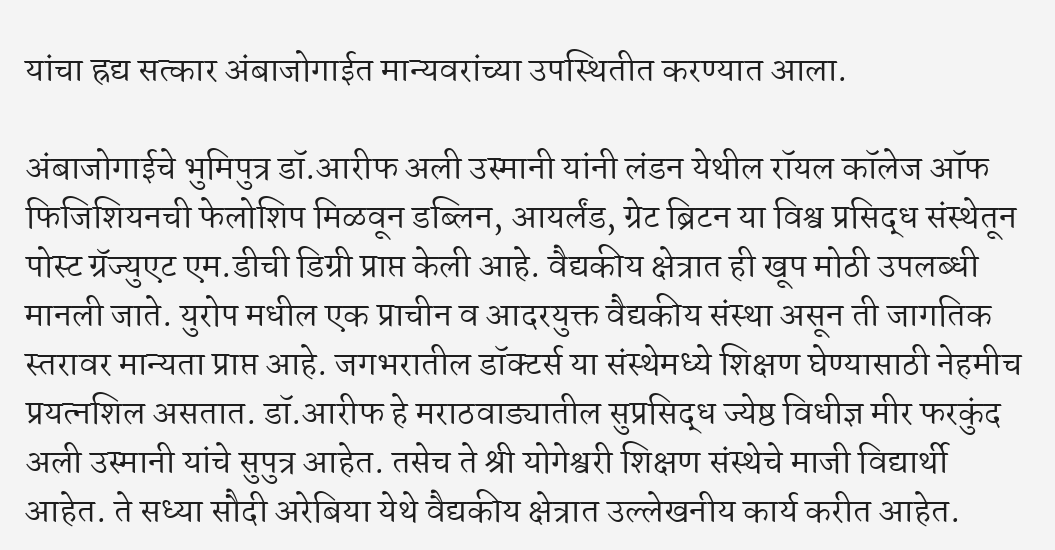यांचा ह्रद्य सत्कार अंबाजोगाईत मान्यवरांच्या उपस्थितीत करण्यात आला.

अंबाजोगाईचे भुमिपुत्र डॉ.आरीफ अली उस्मानी यांनी लंडन येथील रॉयल कॉलेज ऑफ फिजिशियनची फेलोशिप मिळवून डब्लिन, आयर्लंड, ग्रेट ब्रिटन या विश्व प्रसिद्ध संस्थेतून पोस्ट ग्रॅज्युएट एम.डीची डिग्री प्राप्त केली आहे. वैद्यकीय क्षेत्रात ही खूप मोठी उपलब्धी मानली जाते. युरोप मधील एक प्राचीन व आदरयुक्त वैद्यकीय संस्था असून ती जागतिक स्तरावर मान्यता प्राप्त आहे. जगभरातील डॉक्टर्स या संस्थेमध्ये शिक्षण घेण्यासाठी नेहमीच प्रयत्नशिल असतात. डॉ.आरीफ हे मराठवाड्यातील सुप्रसिद्ध ज्येष्ठ विधीज्ञ मीर फरकुंद अली उस्मानी यांचे सुपुत्र आहेत. तसेच ते श्री योगेश्वरी शिक्षण संस्थेचे माजी विद्यार्थी आहेत. ते सध्या सौदी अरेबिया येथे वैद्यकीय क्षेत्रात उल्लेखनीय कार्य करीत आहेत.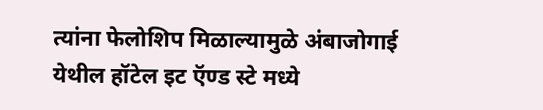त्यांना फेलोशिप मिळाल्यामुळे अंबाजोगाई येथील हॉटेल इट ऍण्ड स्टे मध्ये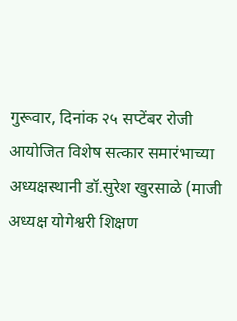गुरूवार, दिनांक २५ सप्टेंबर रोजी आयोजित विशेष सत्कार समारंभाच्या अध्यक्षस्थानी डॉ.सुरेश खुरसाळे (माजी अध्यक्ष योगेश्वरी शिक्षण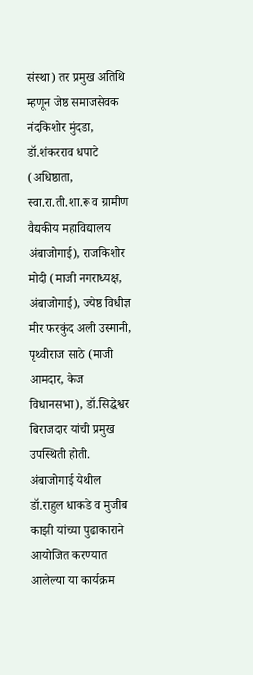संस्था) तर प्रमुख अतिथि म्हणून जेष्ठ समाजसेवक नंदकिशोर मुंदडा, डॉ.शंकरराव धपाटे (अधिष्ठाता, स्वा.रा.ती.शा.रू व ग्रामीण वैद्यकीय महाविद्यालय अंबाजोगाई), राजकिशोर मोदी (माजी नगराध्यक्ष, अंबाजोगाई), ज्येष्ठ विधीज्ञ मीर फरकुंद अली उस्मानी, पृथ्वीराज साठे (माजी आमदार, केज विधानसभा), डॉ.सिद्धेश्वर बिराजदार यांची प्रमुख उपस्थिती होती. अंबाजोगाई येथील डॉ.राहुल धाकडे व मुजीब काझी यांच्या पुढाकाराने आयोजित करण्यात आलेल्या या कार्यक्रम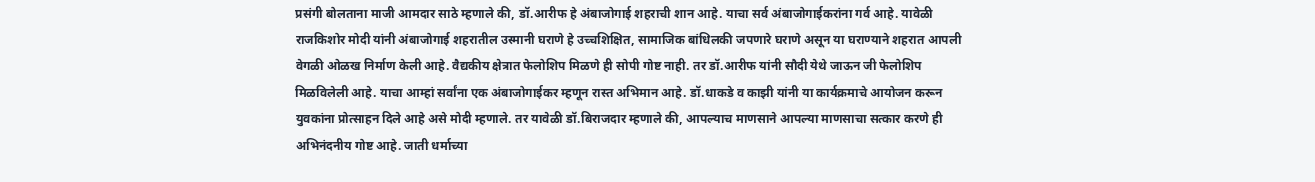प्रसंगी बोलताना माजी आमदार साठे म्हणाले की, डॉ.आरीफ हे अंबाजोगाई शहराची शान आहे. याचा सर्व अंबाजोगाईकरांना गर्व आहे. यावेळी राजकिशोर मोदी यांनी अंबाजोगाई शहरातील उस्मानी घराणे हे उच्चशिक्षित, सामाजिक बांधिलकी जपणारे घराणे असून या घराण्याने शहरात आपली वेगळी ओळख निर्माण केली आहे. वैद्यकीय क्षेत्रात फेलोशिप मिळणे ही सोपी गोष्ट नाही. तर डॉ.आरीफ यांनी सौदी येथे जाऊन जी फेलोशिप मिळविलेली आहे. याचा आम्हां सर्वांना एक अंबाजोगाईकर म्हणून रास्त अभिमान आहे. डॉ.धाकडे व काझी यांनी या कार्यक्रमाचे आयोजन करून युवकांना प्रोत्साहन दिले आहे असे मोदी म्हणाले. तर यावेळी डॉ.बिराजदार म्हणाले की, आपल्याच माणसाने आपल्या माणसाचा सत्कार करणे ही अभिनंदनीय गोष्ट आहे. जाती धर्माच्या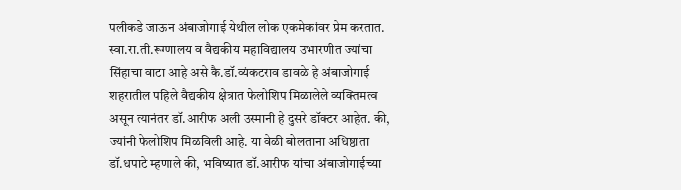पलीकडे जाऊन अंबाजोगाई येथील लोक एकमेकांवर प्रेम करतात. स्वा.रा.ती.रूग्णालय व वैद्यकीय महाविद्यालय उभारणीत ज्यांचा सिंहाचा वाटा आहे असे कै.डॉ.व्यंकटराव डावळे हे अंबाजोगाई शहरातील पहिले वैद्यकीय क्षेत्रात फेलोशिप मिळालेले व्यक्तिमत्व असून त्यानंतर डॉ.आरीफ अली उस्मानी हे दुसरे डॉक्टर आहेत. की, ज्यांनी फेलोशिप मिळविली आहे. या वेळी बोलताना अधिष्ठाता डॉ.धपाटे म्हणाले की, भविष्यात डॉ.आरीफ यांचा अंबाजोगाईच्या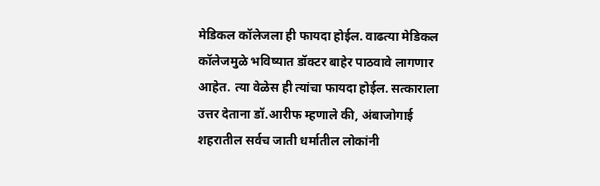मेडिकल कॉलेजला ही फायदा होईल. वाढत्या मेडिकल कॉलेजमुळे भविष्यात डॉक्टर बाहेर पाठवावे लागणार आहेत. त्या वेळेस ही त्यांचा फायदा होईल. सत्काराला उत्तर देताना डॉ.आरीफ म्हणाले की, अंबाजोगाई शहरातील सर्वच जाती धर्मातील लोकांनी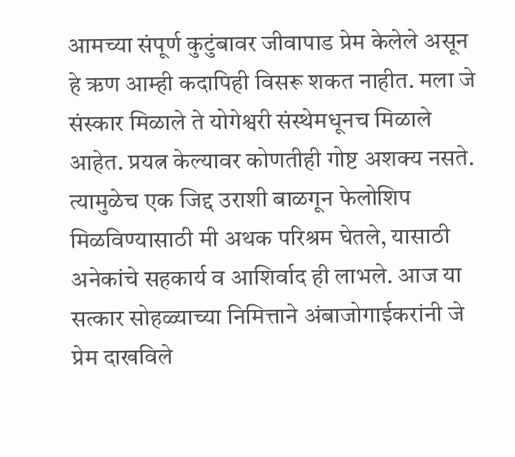आमच्या संपूर्ण कुटुंबावर जीवापाड प्रेम केलेले असून हे ऋण आम्ही कदापिही विसरू शकत नाहीत. मला जे संस्कार मिळाले ते योगेश्वरी संस्थेमधूनच मिळाले आहेत. प्रयत्न केल्यावर कोणतीही गोष्ट अशक्य नसते. त्यामुळेच एक जिद्द उराशी बाळगून फेलोशिप मिळविण्यासाठी मी अथक परिश्रम घेतले, यासाठी अनेकांचे सहकार्य व आशिर्वाद ही लाभले. आज या सत्कार सोहळ्याच्या निमित्ताने अंबाजोगाईकरांनी जे प्रेम दाखविले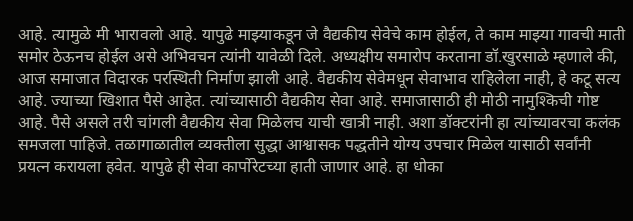आहे. त्यामुळे मी भारावलो आहे. यापुढे माझ्याकडून जे वैद्यकीय सेवेचे काम होईल, ते काम माझ्या गावची माती समोर ठेऊनच होईल असे अभिवचन त्यांनी यावेळी दिले. अध्यक्षीय समारोप करताना डॉ.खुरसाळे म्हणाले की, आज समाजात विदारक परस्थिती निर्माण झाली आहे. वैद्यकीय सेवेमधून सेवाभाव राहिलेला नाही, हे कटू सत्य आहे. ज्याच्या खिशात पैसे आहेत. त्यांच्यासाठी वैद्यकीय सेवा आहे. समाजासाठी ही मोठी नामुश्किची गोष्ट आहे. पैसे असले तरी चांगली वैद्यकीय सेवा मिळेलच याची खात्री नाही. अशा डॉक्टरांनी हा त्यांच्यावरचा कलंक समजला पाहिजे. तळागाळातील व्यक्तीला सुद्धा आश्वासक पद्धतीने योग्य उपचार मिळेल यासाठी सर्वांनी प्रयत्न करायला हवेत. यापुढे ही सेवा कार्पोरेटच्या हाती जाणार आहे. हा धोका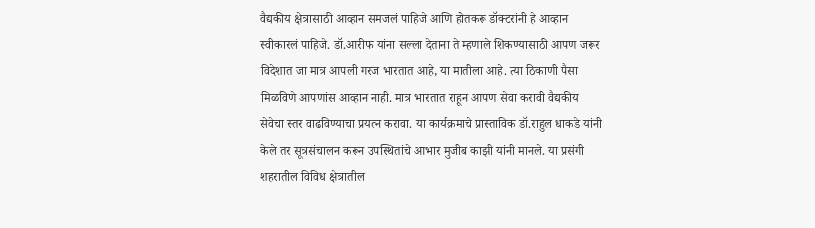वैद्यकीय क्षेत्रासाठी आव्हान समजलं पाहिजे आणि होतकरू डॉक्टरांनी हे आव्हान स्वीकारलं पाहिजे. डॉ.आरीफ यांना सल्ला देताना ते म्हणाले शिकण्यासाठी आपण जरूर विदेशात जा मात्र आपली गरज भारतात आहे, या मातीला आहे. त्या ठिकाणी पैसा मिळविणे आपणांस आव्हान नाही. मात्र भारतात राहून आपण सेवा करावी वैद्यकीय सेवेचा स्तर वाढविण्याचा प्रयत्न करावा. या कार्यक्रमाचे प्रास्ताविक डॉ.राहुल धाकडे यांनी केले तर सूत्रसंचालन करून उपस्थितांचे आभार मुजीब काझी यांनी मानले. या प्रसंगी शहरातील विविध क्षेत्रातील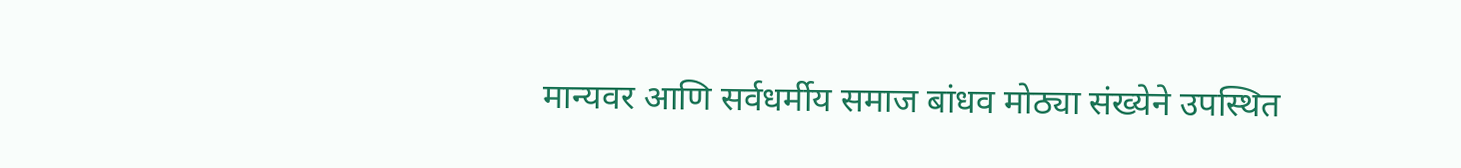मान्यवर आणि सर्वधर्मीय समाज बांधव मोठ्या संख्येने उपस्थित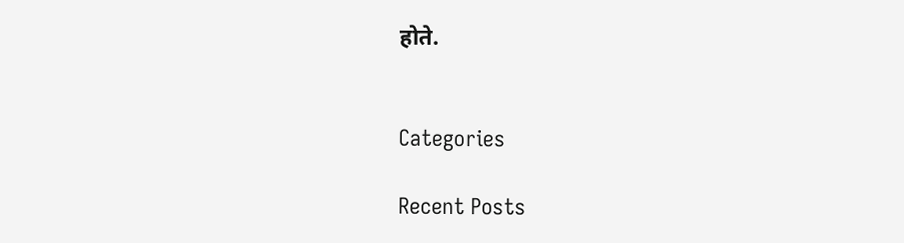होते.


Categories

Recent Posts